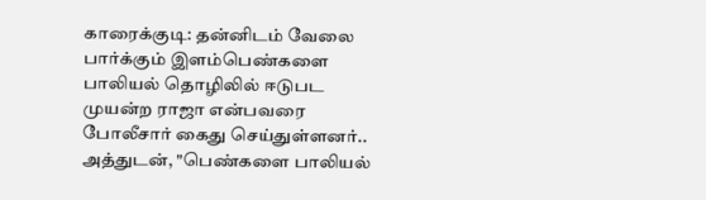காரைக்குடி: தன்னிடம் வேலை பார்க்கும் இளம்பெண்களை பாலியல் தொழிலில் ஈடுபட முயன்ற ராஜா என்பவரை போலீசார் கைது செய்துள்ளனர்.. அத்துடன், "பெண்களை பாலியல்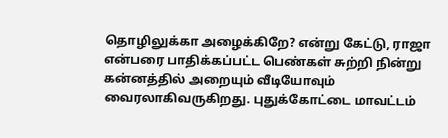தொழிலுக்கா அழைக்கிறே? என்று கேட்டு, ராஜா என்பரை பாதிக்கப்பட்ட பெண்கள் சுற்றி நின்று கன்னத்தில் அறையும் வீடியோவும் வைரலாகிவருகிறது. புதுக்கோட்டை மாவட்டம்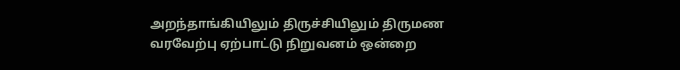அறந்தாங்கியிலும் திருச்சியிலும் திருமண வரவேற்பு ஏற்பாட்டு நிறுவனம் ஒன்றை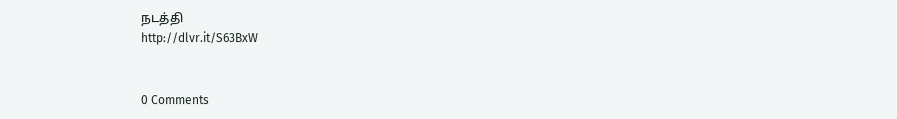நடத்தி
http://dlvr.it/S63BxW


0 Comments